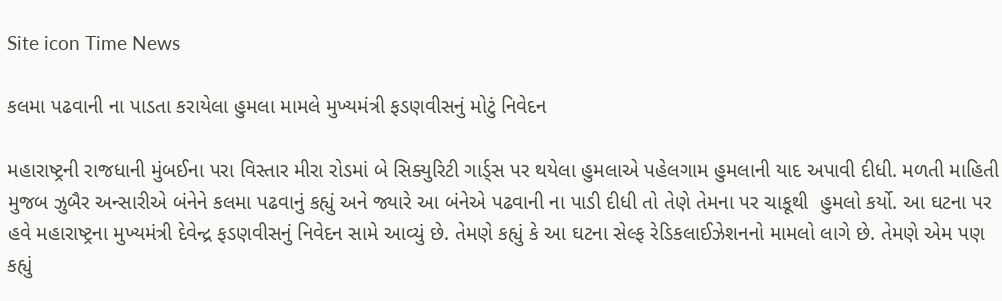Site icon Time News

કલમા પઢવાની ના પાડતા કરાયેલા હુમલા મામલે મુખ્યમંત્રી ફડણવીસનું મોટું નિવેદન

મહારાષ્ટ્રની રાજધાની મુંબઈના પરા વિસ્તાર મીરા રોડમાં બે સિક્યુરિટી ગાર્ડ્સ પર થયેલા હુમલાએ પહેલગામ હુમલાની યાદ અપાવી દીધી. મળતી માહિતી મુજબ ઝુબૈર અન્સારીએ બંનેને કલમા પઢવાનું કહ્યું અને જ્યારે આ બંનેએ પઢવાની ના પાડી દીધી તો તેણે તેમના પર ચાકૂથી  હુમલો કર્યો. આ ઘટના પર હવે મહારાષ્ટ્રના મુખ્યમંત્રી દેવેન્દ્ર ફડણવીસનું નિવેદન સામે આવ્યું છે. તેમણે કહ્યું કે આ ઘટના સેલ્ફ રેડિકલાઈઝેશનનો મામલો લાગે છે. તેમણે એમ પણ કહ્યું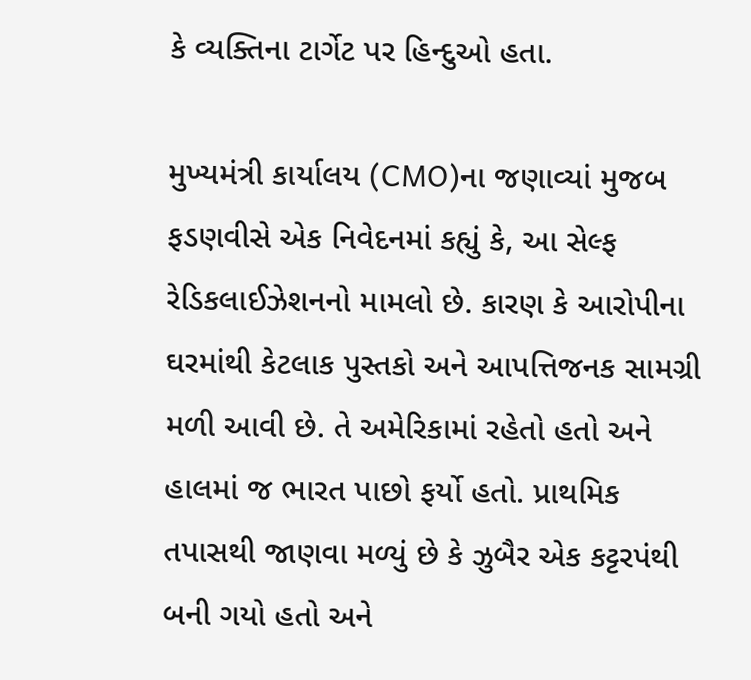કે વ્યક્તિના ટાર્ગેટ પર હિન્દુઓ હતા.

મુખ્યમંત્રી કાર્યાલય (CMO)ના જણાવ્યાં મુજબ ફડણવીસે એક નિવેદનમાં કહ્યું કે, આ સેલ્ફ રેડિકલાઈઝેશનનો મામલો છે. કારણ કે આરોપીના ઘરમાંથી કેટલાક પુસ્તકો અને આપત્તિજનક સામગ્રી મળી આવી છે. તે અમેરિકામાં રહેતો હતો અને હાલમાં જ ભારત પાછો ફર્યો હતો. પ્રાથમિક તપાસથી જાણવા મળ્યું છે કે ઝુબૈર એક કટ્ટરપંથી બની ગયો હતો અને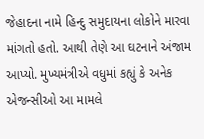જેહાદના નામે હિન્દુ સમુદાયના લોકોને મારવા માંગતો હતો. આથી તેણે આ ઘટનાને અંજામ આપ્યો. મુખ્યમંત્રીએ વધુમાં કહ્યું કે અનેક એજન્સીઓ આ મામલે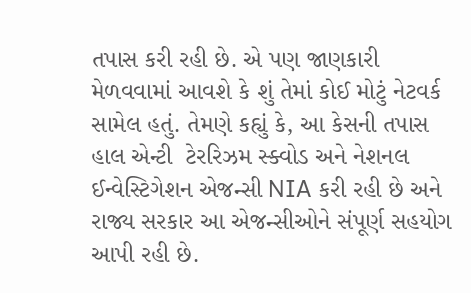તપાસ કરી રહી છે. એ પણ જાણકારી મેળવવામાં આવશે કે શું તેમાં કોઈ મોટું નેટવર્ક સામેલ હતું. તેમણે કહ્યું કે, આ કેસની તપાસ હાલ એન્ટી  ટેરરિઝમ સ્ક્વોડ અને નેશનલ ઈન્વેસ્ટિગેશન એજન્સી NIA કરી રહી છે અને રાજ્ય સરકાર આ એજન્સીઓને સંપૂર્ણ સહયોગ આપી રહી છે.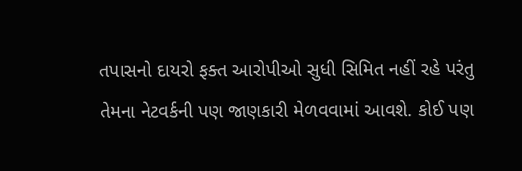તપાસનો દાયરો ફક્ત આરોપીઓ સુધી સિમિત નહીં રહે પરંતુ તેમના નેટવર્કની પણ જાણકારી મેળવવામાં આવશે. કોઈ પણ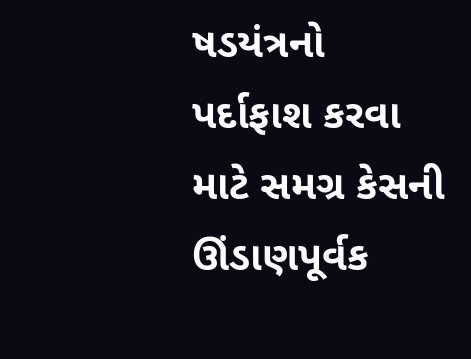ષડયંત્રનો પર્દાફાશ કરવા માટે સમગ્ર કેસની ઊંડાણપૂર્વક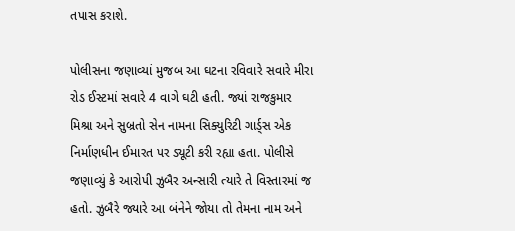તપાસ કરાશે.

પોલીસના જણાવ્યાં મુજબ આ ઘટના રવિવારે સવારે મીરા રોડ ઈસ્ટમાં સવારે 4 વાગે ઘટી હતી. જ્યાં રાજકુમાર મિશ્રા અને સુબ્રતો સેન નામના સિક્યુરિટી ગાર્ડ્સ એક નિર્માણધીન ઈમારત પર ડ્યૂટી કરી રહ્યા હતા. પોલીસે જણાવ્યું કે આરોપી ઝુબૈર અન્સારી ત્યારે તે વિસ્તારમાં જ હતો. ઝુબૈરે જ્યારે આ બંનેને જોયા તો તેમના નામ અને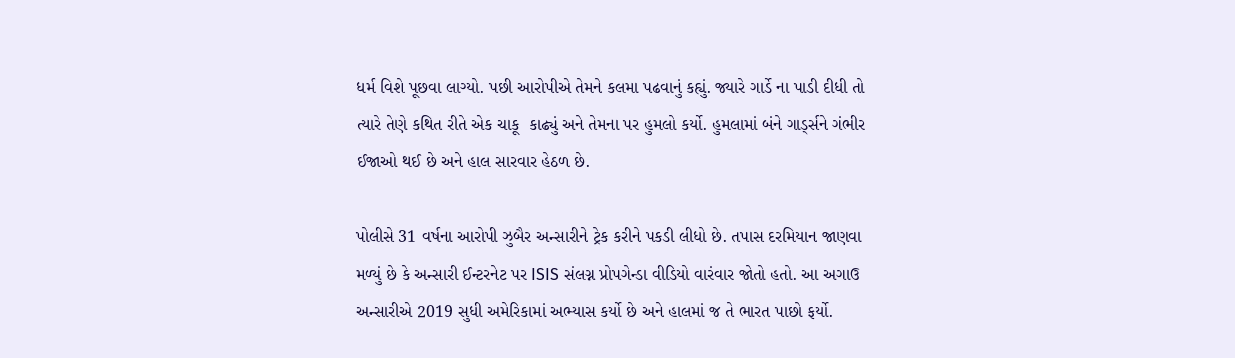ધર્મ વિશે પૂછવા લાગ્યો. પછી આરોપીએ તેમને કલમા પઢવાનું કહ્યું. જ્યારે ગાર્ડે ના પાડી દીધી તો ત્યારે તેણે કથિત રીતે એક ચાકૂ  કાઢ્યું અને તેમના પર હુમલો કર્યો. હુમલામાં બંને ગાર્ડ્સને ગંભીર ઈજાઓ થઈ છે અને હાલ સારવાર હેઠળ છે.

પોલીસે 31 વર્ષના આરોપી ઝુબૈર અન્સારીને ટ્રેક કરીને પકડી લીધો છે. તપાસ દરમિયાન જાણવા મળ્યું છે કે અન્સારી ઈન્ટરનેટ પર ISIS સંલગ્ન પ્રોપગેન્ડા વીડિયો વારંવાર જોતો હતો. આ અગાઉ અન્સારીએ 2019 સુધી અમેરિકામાં અભ્યાસ કર્યો છે અને હાલમાં જ તે ભારત પાછો ફર્યો.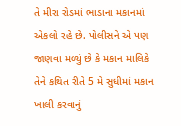તે મીરા રોડમાં ભાડાના મકાનમાં એકલો રહે છે. પોલીસને એ પણ જાણવા મળ્યું છે કે મકાન માલિકે તેને કથિત રીતે 5 મે સુધીમાં મકાન ખાલી કરવાનું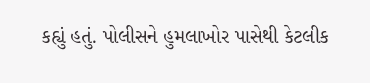કહ્યું હતું. પોલીસને હુમલાખોર પાસેથી કેટલીક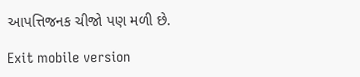આપત્તિજનક ચીજો પણ મળી છે.

Exit mobile version